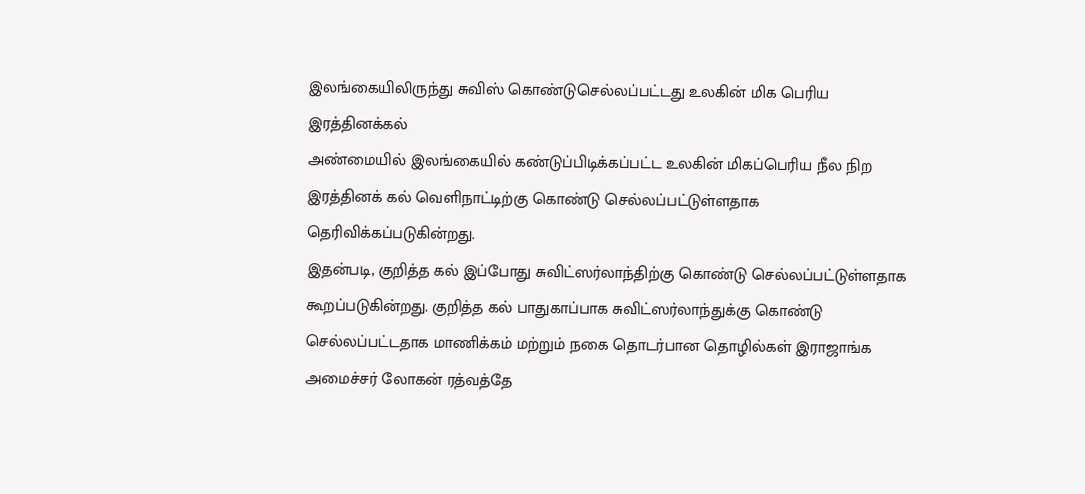இலங்கையிலிருந்து சுவிஸ் கொண்டுசெல்லப்பட்டது உலகின் மிக பெரிய இரத்தினக்கல்
அண்மையில் இலங்கையில் கண்டுப்பிடிக்கப்பட்ட உலகின் மிகப்பெரிய நீல நிற இரத்தினக் கல் வெளிநாட்டிற்கு கொண்டு செல்லப்பட்டுள்ளதாக தெரிவிக்கப்படுகின்றது.
இதன்படி, குறித்த கல் இப்போது சுவிட்ஸர்லாந்திற்கு கொண்டு செல்லப்பட்டுள்ளதாக கூறப்படுகின்றது. குறித்த கல் பாதுகாப்பாக சுவிட்ஸர்லாந்துக்கு கொண்டு செல்லப்பட்டதாக மாணிக்கம் மற்றும் நகை தொடர்பான தொழில்கள் இராஜாங்க அமைச்சர் லோகன் ரத்வத்தே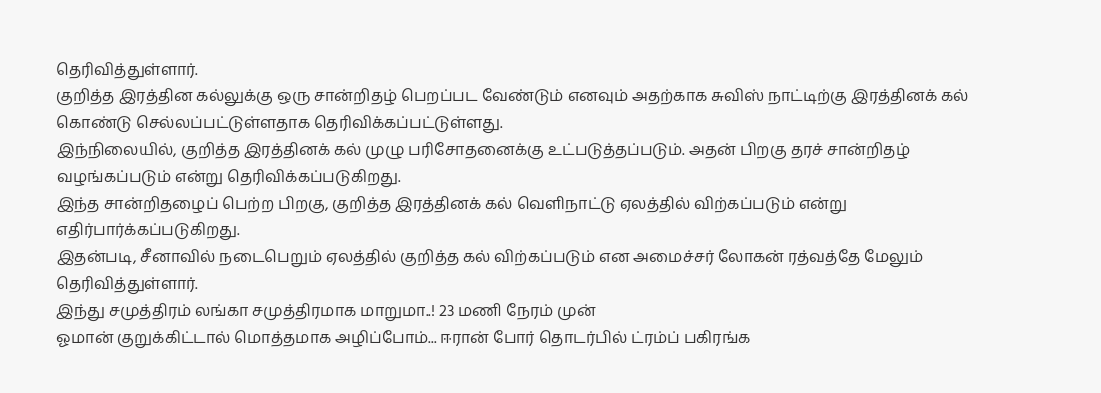தெரிவித்துள்ளார்.
குறித்த இரத்தின கல்லுக்கு ஒரு சான்றிதழ் பெறப்பட வேண்டும் எனவும் அதற்காக சுவிஸ் நாட்டிற்கு இரத்தினக் கல் கொண்டு செல்லப்பட்டுள்ளதாக தெரிவிக்கப்பட்டுள்ளது.
இந்நிலையில், குறித்த இரத்தினக் கல் முழு பரிசோதனைக்கு உட்படுத்தப்படும். அதன் பிறகு தரச் சான்றிதழ் வழங்கப்படும் என்று தெரிவிக்கப்படுகிறது.
இந்த சான்றிதழைப் பெற்ற பிறகு, குறித்த இரத்தினக் கல் வெளிநாட்டு ஏலத்தில் விற்கப்படும் என்று எதிர்பார்க்கப்படுகிறது.
இதன்படி, சீனாவில் நடைபெறும் ஏலத்தில் குறித்த கல் விற்கப்படும் என அமைச்சர் லோகன் ரத்வத்தே மேலும் தெரிவித்துள்ளார்.
இந்து சமுத்திரம் லங்கா சமுத்திரமாக மாறுமா..! 23 மணி நேரம் முன்
ஓமான் குறுக்கிட்டால் மொத்தமாக அழிப்போம்... ஈரான் போர் தொடர்பில் ட்ரம்ப் பகிரங்க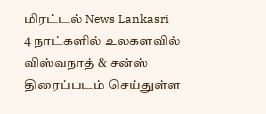மிரட்டல் News Lankasri
4 நாட்களில் உலகளவில் விஸ்வநாத் & சன்ஸ் திரைப்படம் செய்துள்ள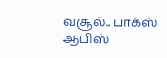வசூல்.. பாக்ஸ் ஆபிஸ்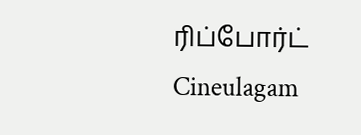ரிப்போர்ட் Cineulagam